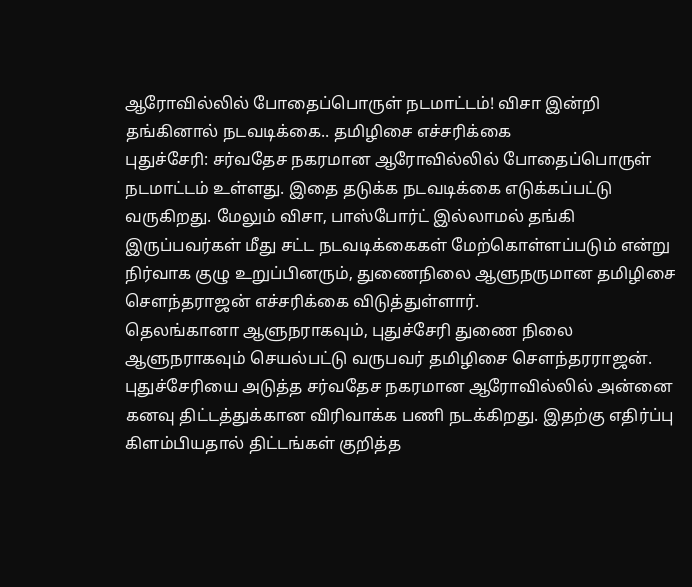ஆரோவில்லில் போதைப்பொருள் நடமாட்டம்! விசா இன்றி தங்கினால் நடவடிக்கை.. தமிழிசை எச்சரிக்கை
புதுச்சேரி: சர்வதேச நகரமான ஆரோவில்லில் போதைப்பொருள் நடமாட்டம் உள்ளது. இதை தடுக்க நடவடிக்கை எடுக்கப்பட்டு வருகிறது. மேலும் விசா, பாஸ்போர்ட் இல்லாமல் தங்கி இருப்பவர்கள் மீது சட்ட நடவடிக்கைகள் மேற்கொள்ளப்படும் என்று நிர்வாக குழு உறுப்பினரும், துணைநிலை ஆளுநருமான தமிழிசை சௌந்தராஜன் எச்சரிக்கை விடுத்துள்ளார்.
தெலங்கானா ஆளுநராகவும், புதுச்சேரி துணை நிலை ஆளுநராகவும் செயல்பட்டு வருபவர் தமிழிசை செளந்தரராஜன்.
புதுச்சேரியை அடுத்த சர்வதேச நகரமான ஆரோவில்லில் அன்னை கனவு திட்டத்துக்கான விரிவாக்க பணி நடக்கிறது. இதற்கு எதிர்ப்பு கிளம்பியதால் திட்டங்கள் குறித்த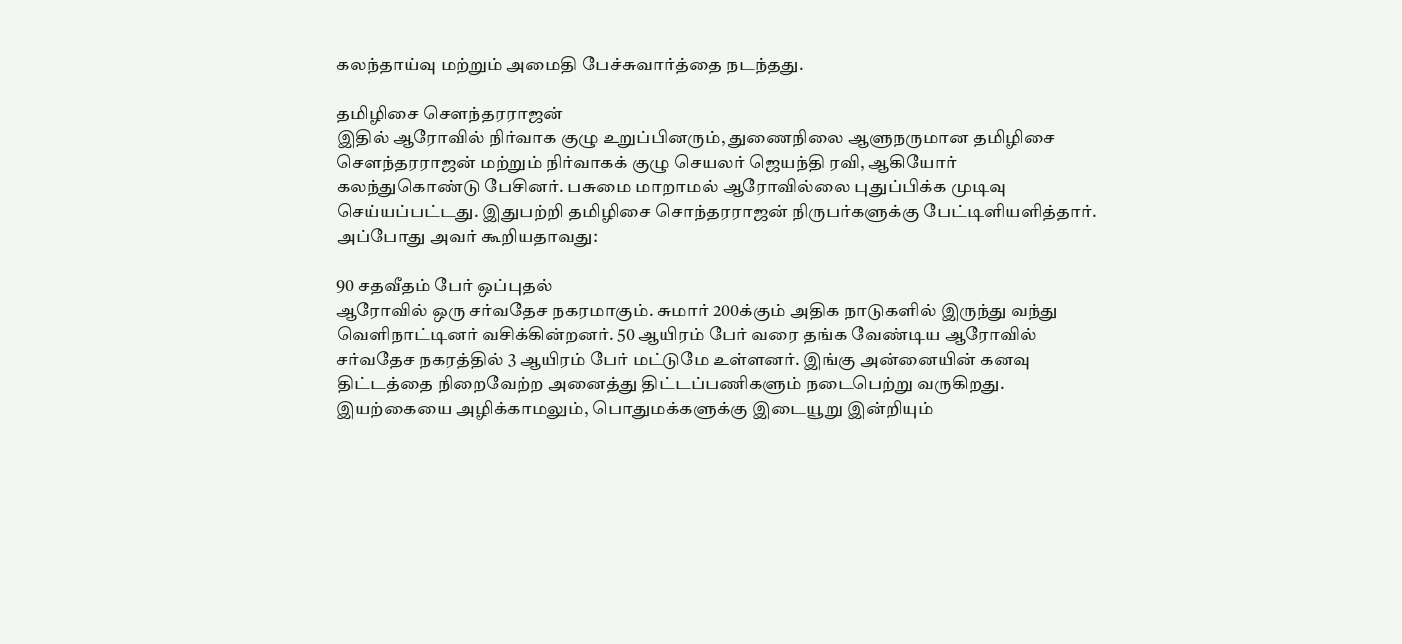கலந்தாய்வு மற்றும் அமைதி பேச்சுவார்த்தை நடந்தது.

தமிழிசை செளந்தரராஜன்
இதில் ஆரோவில் நிர்வாக குழு உறுப்பினரும், துணைநிலை ஆளுநருமான தமிழிசை சௌந்தரராஜன் மற்றும் நிர்வாகக் குழு செயலர் ஜெயந்தி ரவி, ஆகியோர் கலந்துகொண்டு பேசினர். பசுமை மாறாமல் ஆரோவில்லை புதுப்பிக்க முடிவு செய்யப்பட்டது. இதுபற்றி தமிழிசை சொந்தரராஜன் நிருபர்களுக்கு பேட்டிளியளித்தார். அப்போது அவர் கூறியதாவது:

90 சதவீதம் பேர் ஒப்புதல்
ஆரோவில் ஒரு சர்வதேச நகரமாகும். சுமார் 200க்கும் அதிக நாடுகளில் இருந்து வந்து வெளிநாட்டினர் வசிக்கின்றனர். 50 ஆயிரம் பேர் வரை தங்க வேண்டிய ஆரோவில் சர்வதேச நகரத்தில் 3 ஆயிரம் பேர் மட்டுமே உள்ளனர். இங்கு அன்னையின் கனவு திட்டத்தை நிறைவேற்ற அனைத்து திட்டப்பணிகளும் நடைபெற்று வருகிறது. இயற்கையை அழிக்காமலும், பொதுமக்களுக்கு இடையூறு இன்றியும்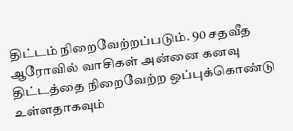திட்டம் நிறைவேற்றப்படும். 90 சதவீத ஆரோவில் வாசிகள் அன்னை கனவு திட்டத்தை நிறைவேற்ற ஒப்புக்கொண்டு உள்ளதாகவும்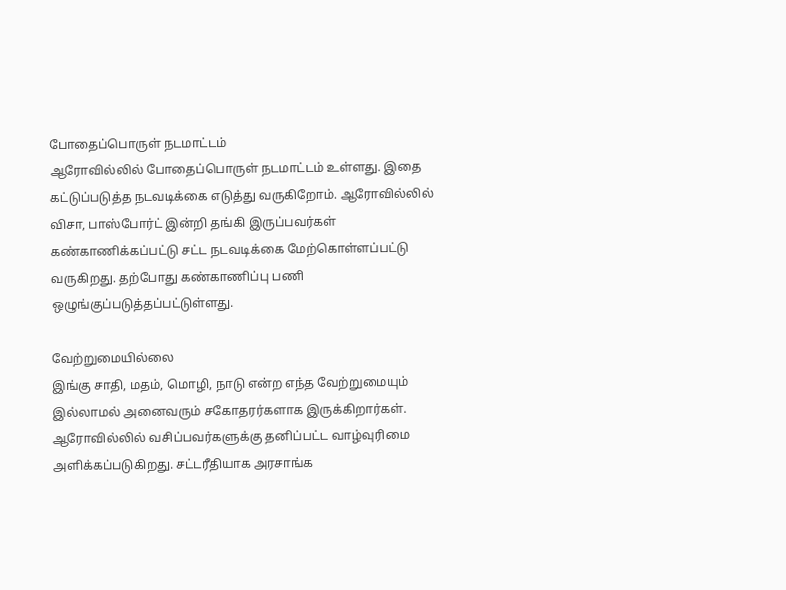போதைப்பொருள் நடமாட்டம்
ஆரோவில்லில் போதைப்பொருள் நடமாட்டம் உள்ளது. இதை கட்டுப்படுத்த நடவடிக்கை எடுத்து வருகிறோம். ஆரோவில்லில் விசா, பாஸ்போர்ட் இன்றி தங்கி இருப்பவர்கள் கண்காணிக்கப்பட்டு சட்ட நடவடிக்கை மேற்கொள்ளப்பட்டு வருகிறது. தற்போது கண்காணிப்பு பணி ஒழுங்குப்படுத்தப்பட்டுள்ளது.

வேற்றுமையில்லை
இங்கு சாதி, மதம், மொழி, நாடு என்ற எந்த வேற்றுமையும் இல்லாமல் அனைவரும் சகோதரர்களாக இருக்கிறார்கள். ஆரோவில்லில் வசிப்பவர்களுக்கு தனிப்பட்ட வாழ்வுரிமை அளிக்கப்படுகிறது. சட்டரீதியாக அரசாங்க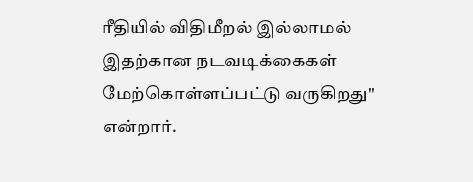ரீதியில் விதிமீறல் இல்லாமல் இதற்கான நடவடிக்கைகள் மேற்கொள்ளப்பட்டு வருகிறது'' என்றார்.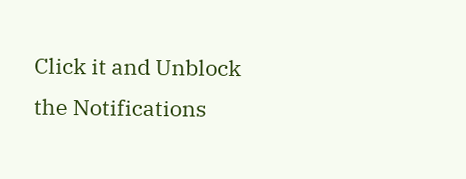Click it and Unblock the Notifications